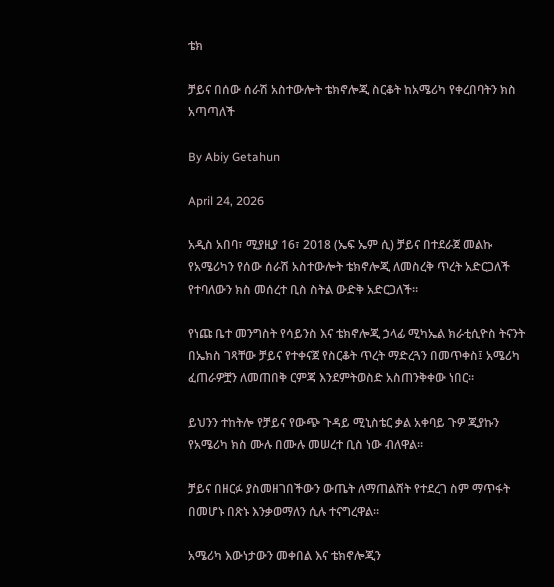ቴክ

ቻይና በሰው ሰራሽ አስተውሎት ቴክኖሎጂ ስርቆት ከአሜሪካ የቀረበባትን ክስ አጣጣለች

By Abiy Getahun

April 24, 2026

አዲስ አበባ፣ ሚያዚያ 16፣ 2018 (ኤፍ ኤም ሲ) ቻይና በተደራጀ መልኩ የአሜሪካን የሰው ሰራሽ አስተውሎት ቴክኖሎጂ ለመስረቅ ጥረት አድርጋለች የተባለውን ክስ መሰረተ ቢስ ስትል ውድቅ አድርጋለች።

የነጩ ቤተ መንግስት የሳይንስ እና ቴክኖሎጂ ኃላፊ ሚካኤል ክራቲሲዮስ ትናንት በኤክስ ገጻቸው ቻይና የተቀናጀ የስርቆት ጥረት ማድረጓን በመጥቀስ፤ አሜሪካ ፈጠራዎቿን ለመጠበቅ ርምጃ እንደምትወስድ አስጠንቅቀው ነበር።

ይህንን ተከትሎ የቻይና የውጭ ጉዳይ ሚኒስቴር ቃል አቀባይ ጉዎ ጂያኩን የአሜሪካ ክስ ሙሉ በሙሉ መሠረተ ቢስ ነው ብለዋል።

ቻይና በዘርፉ ያስመዘገበችውን ውጤት ለማጠልሸት የተደረገ ስም ማጥፋት በመሆኑ በጽኑ እንቃወማለን ሲሉ ተናግረዋል።

አሜሪካ እውነታውን መቀበል እና ቴክኖሎጂን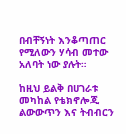በብቸኝነት እንቆጣጠር የሚለውን ሃሳብ መተው አለባት ነው ያሉት።

ከዚህ ይልቅ በሀገራቱ መካከል የቴክኖሎጂ ልውውጥን እና ትብብርን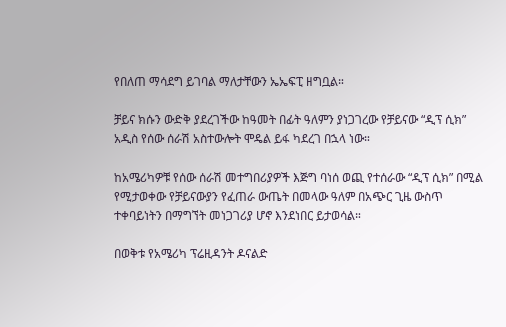የበለጠ ማሳደግ ይገባል ማለታቸውን ኤኤፍፒ ዘግቧል።

ቻይና ክሱን ውድቅ ያደረገችው ከዓመት በፊት ዓለምን ያነጋገረው የቻይናው “ዲፕ ሲክ” አዲስ የሰው ሰራሽ አስተውሎት ሞዴል ይፋ ካደረገ በኋላ ነው።

ከአሜሪካዎቹ የሰው ሰራሽ መተግበሪያዎች እጅግ ባነሰ ወጪ የተሰራው “ዲፕ ሲክ” በሚል የሚታወቀው የቻይናውያን የፈጠራ ውጤት በመላው ዓለም በአጭር ጊዜ ውስጥ ተቀባይነትን በማግኘት መነጋገሪያ ሆኖ እንደነበር ይታወሳል።

በወቅቱ የአሜሪካ ፕሬዚዳንት ዶናልድ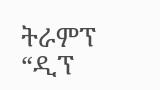ትራምፕ “ዲፕ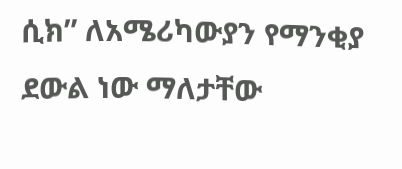ሲክ” ለአሜሪካውያን የማንቂያ ደውል ነው ማለታቸው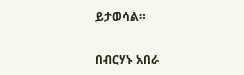ይታወሳል።

በብርሃኑ አበራ